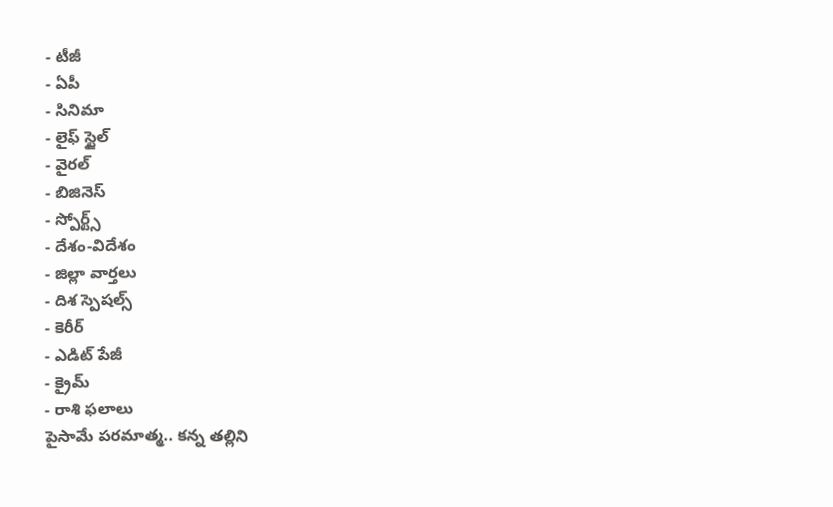- టీజీ
- ఏపీ
- సినిమా
- లైఫ్ స్టైల్
- వైరల్
- బిజినెస్
- స్పోర్ట్స్
- దేశం-విదేశం
- జిల్లా వార్తలు
- దిశ స్పెషల్స్
- కెరీర్
- ఎడిట్ పేజీ
- క్రైమ్
- రాశి ఫలాలు
పైసామే పరమాత్మ.. కన్న తల్లిని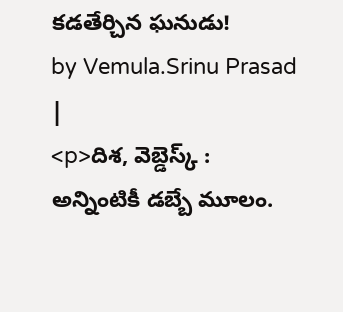కడతేర్చిన ఘనుడు!
by Vemula.Srinu Prasad |
<p>దిశ, వెబ్డెస్క్ : అన్నింటికీ డబ్బే మూలం.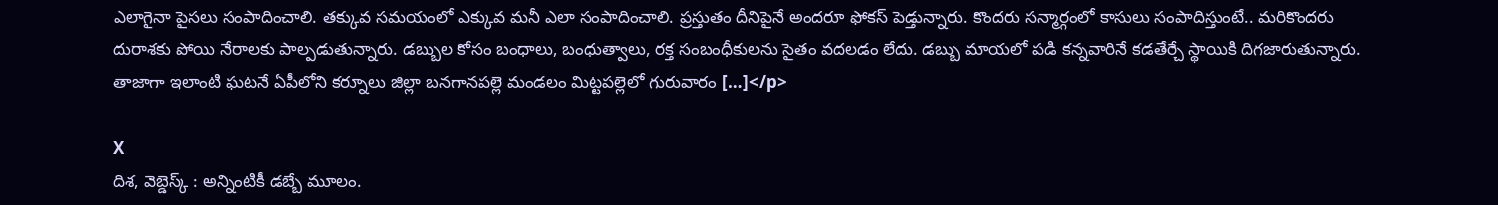ఎలాగైనా పైసలు సంపాదించాలి. తక్కువ సమయంలో ఎక్కువ మనీ ఎలా సంపాదించాలి. ప్రస్తుతం దీనిపైనే అందరూ ఫోకస్ పెడ్తున్నారు. కొందరు సన్మార్గంలో కాసులు సంపాదిస్తుంటే.. మరికొందరు దురాశకు పోయి నేరాలకు పాల్పడుతున్నారు. డబ్బుల కోసం బంధాలు, బంధుత్వాలు, రక్త సంబంధీకులను సైతం వదలడం లేదు. డబ్బు మాయలో పడి కన్నవారినే కడతేర్చే స్థాయికి దిగజారుతున్నారు. తాజాగా ఇలాంటి ఘటనే ఏపీలోని కర్నూలు జిల్లా బనగానపల్లె మండలం మిట్టపల్లెలో గురువారం […]</p>

X
దిశ, వెబ్డెస్క్ : అన్నింటికీ డబ్బే మూలం.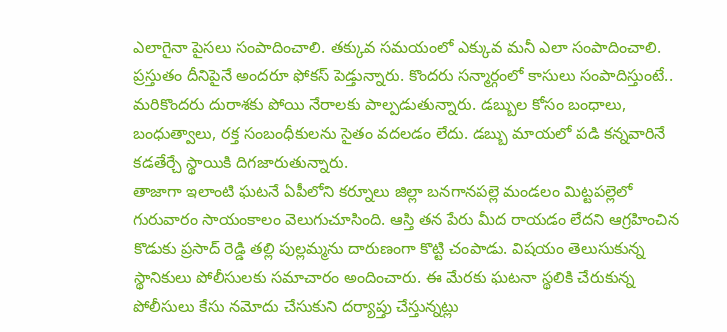ఎలాగైనా పైసలు సంపాదించాలి. తక్కువ సమయంలో ఎక్కువ మనీ ఎలా సంపాదించాలి. ప్రస్తుతం దీనిపైనే అందరూ ఫోకస్ పెడ్తున్నారు. కొందరు సన్మార్గంలో కాసులు సంపాదిస్తుంటే.. మరికొందరు దురాశకు పోయి నేరాలకు పాల్పడుతున్నారు. డబ్బుల కోసం బంధాలు, బంధుత్వాలు, రక్త సంబంధీకులను సైతం వదలడం లేదు. డబ్బు మాయలో పడి కన్నవారినే కడతేర్చే స్థాయికి దిగజారుతున్నారు.
తాజాగా ఇలాంటి ఘటనే ఏపీలోని కర్నూలు జిల్లా బనగానపల్లె మండలం మిట్టపల్లెలో గురువారం సాయంకాలం వెలుగుచూసింది. ఆస్తి తన పేరు మీద రాయడం లేదని ఆగ్రహించిన కొడుకు ప్రసాద్ రెడ్డి తల్లి పుల్లమ్మను దారుణంగా కొట్టి చంపాడు. విషయం తెలుసుకున్న స్థానికులు పోలీసులకు సమాచారం అందించారు. ఈ మేరకు ఘటనా స్థలికి చేరుకున్న పోలీసులు కేసు నమోదు చేసుకుని దర్యాప్తు చేస్తున్నట్లు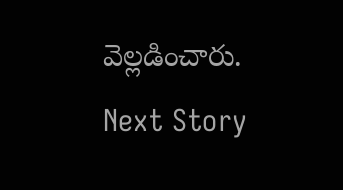వెల్లడించారు.
Next Story